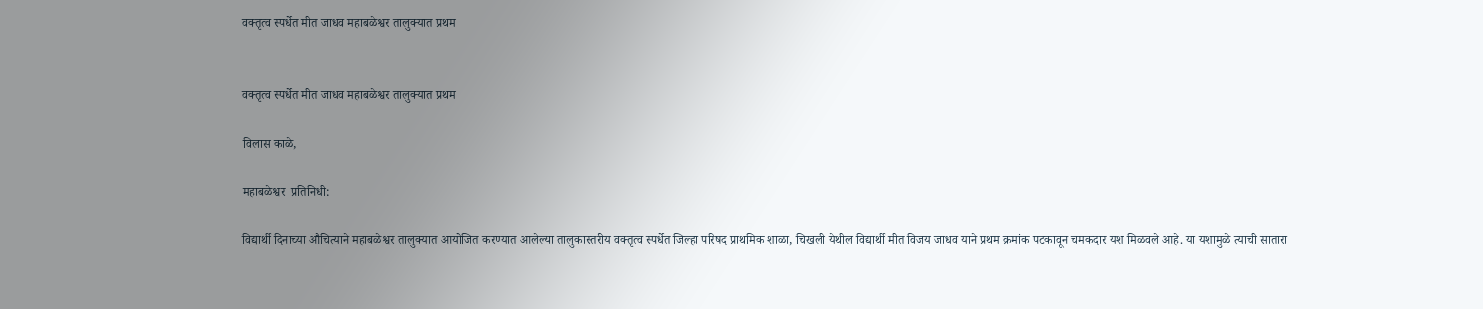वक्तृत्व स्पर्धेत मीत जाधव महाबळेश्वर तालुक्यात प्रथम


वक्तृत्व स्पर्धेत मीत जाधव महाबळेश्वर तालुक्यात प्रथम

विलास काळे,

महाबळेश्वर  प्रतिनिधी:

विद्यार्थी दिनाच्या औचित्याने महाबळेश्वर तालुक्यात आयोजित करण्यात आलेल्या तालुकास्तरीय वक्तृत्व स्पर्धेत जिल्हा परिषद प्राथमिक शाळा, चिखली येथील विद्यार्थी मीत विजय जाधव याने प्रथम क्रमांक पटकावून चमकदार यश मिळवले आहे. या यशामुळे त्याची सातारा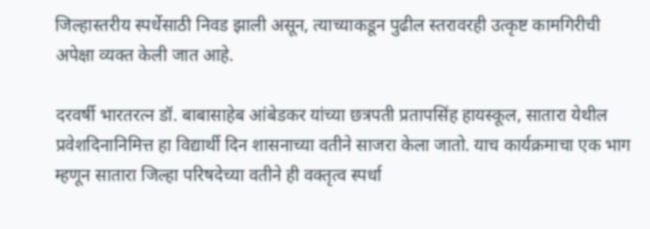जिल्हास्तरीय स्पर्धेसाठी निवड झाली असून, त्याच्याकडून पुढील स्तरावरही उत्कृष्ट कामगिरीची अपेक्षा व्यक्त केली जात आहे.

दरवर्षी भारतरत्न डॉ. बाबासाहेब आंबेडकर यांच्या छत्रपती प्रतापसिंह हायस्कूल, सातारा येथील प्रवेशदिनानिमित्त हा विद्यार्थी दिन शासनाच्या वतीने साजरा केला जातो. याच कार्यक्रमाचा एक भाग म्हणून सातारा जिल्हा परिषदेच्या वतीने ही वक्तृत्व स्पर्धा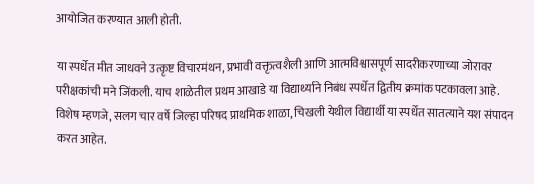आयोजित करण्यात आली होती.

या स्पर्धेत मीत जाधवने उत्कृष्ट विचारमंथन, प्रभावी वक्तृत्वशैली आणि आत्मविश्वासपूर्ण सादरीकरणाच्या जोरावर परीक्षकांची मने जिंकली. याच शाळेतील प्रथम आखाडे या विद्यार्थ्याने निबंध स्पर्धेत द्वितीय क्रमांक पटकावला आहे. विशेष म्हणजे, सलग चार वर्षे जिल्हा परिषद प्राथमिक शाळा, चिखली येथील विद्यार्थी या स्पर्धेत सातत्याने यश संपादन करत आहेत.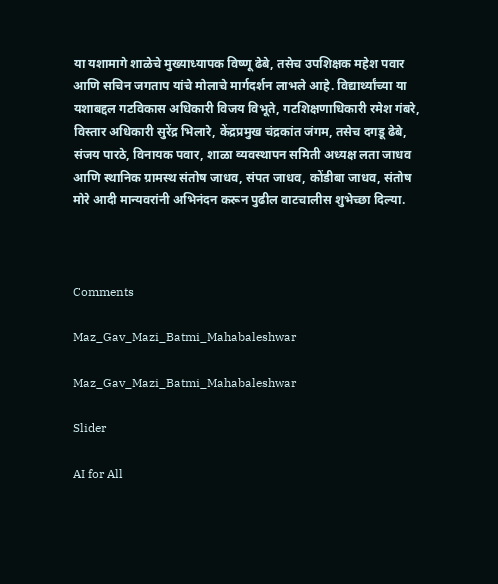या यशामागे शाळेचे मुख्याध्यापक विष्णू ढेबे, तसेच उपशिक्षक महेश पवार आणि सचिन जगताप यांचे मोलाचे मार्गदर्शन लाभले आहे. विद्यार्थ्यांच्या या यशाबद्दल गटविकास अधिकारी विजय विभूते, गटशिक्षणाधिकारी रमेश गंबरे, विस्तार अधिकारी सुरेंद्र भिलारे, केंद्रप्रमुख चंद्रकांत जंगम, तसेच दगडू ढेबे, संजय पारठे, विनायक पवार, शाळा व्यवस्थापन समिती अध्यक्ष लता जाधव आणि स्थानिक ग्रामस्थ संतोष जाधव, संपत जाधव, कोंडीबा जाधव, संतोष मोरे आदी मान्यवरांनी अभिनंदन करून पुढील वाटचालीस शुभेच्छा दिल्या.



Comments

Maz_Gav_Mazi_Batmi_Mahabaleshwar

Maz_Gav_Mazi_Batmi_Mahabaleshwar

Slider

AI for All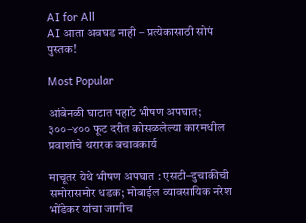AI for All
AI आता अवघड नाही – प्रत्येकासाठी सोपं पुस्तक!

Most Popular

आंबेनळी घाटात पहाटे भीषण अपघात; ३००–४०० फूट दरीत कोसळलेल्या कारमधील प्रवाशांचे थरारक बचावकार्य

माचूतर येथे भीषण अपघात : एसटी–दुचाकीची समोरासमोर धडक; मोबाईल व्यावसायिक नरेश भोंडेकर यांचा जागीच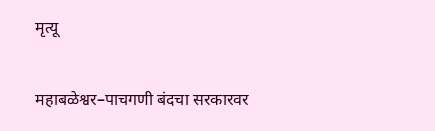मृत्यू

महाबळेश्वर–पाचगणी बंदचा सरकारवर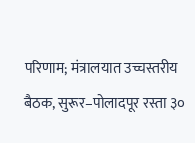परिणाम; मंत्रालयात उच्चस्तरीय बैठक, सुरूर–पोलादपूर रस्ता ३०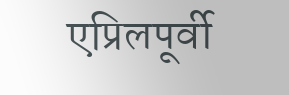एप्रिलपूर्वी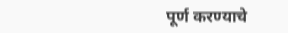पूर्ण करण्याचे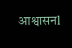आश्वासनl